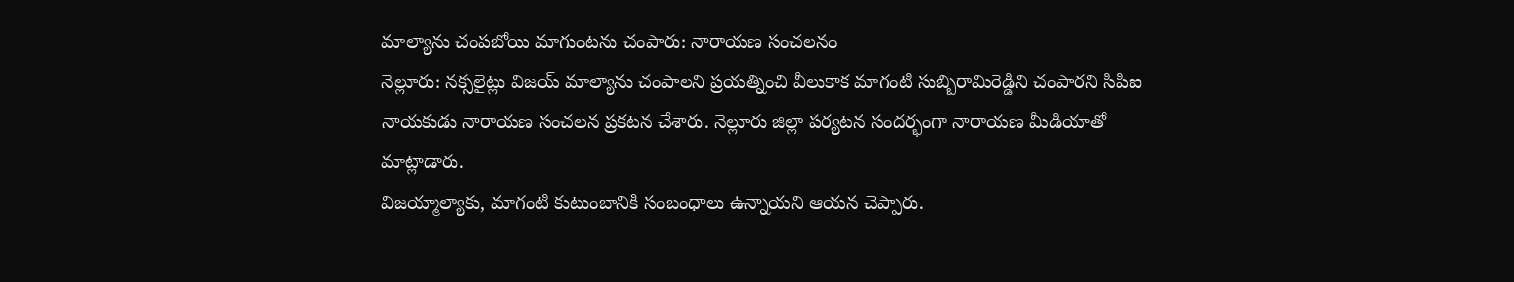మాల్యాను చంపబోయి మాగుంటను చంపారు: నారాయణ సంచలనం
నెల్లూరు: నక్సలైట్లు విజయ్ మాల్యాను చంపాలని ప్రయత్నించి వీలుకాక మాగంటి సుబ్బిరామిరెడ్డిని చంపారని సిపిఐ నాయకుడు నారాయణ సంచలన ప్రకటన చేశారు. నెల్లూరు జిల్లా పర్యటన సందర్భంగా నారాయణ మీడియాతో మాట్లాడారు.
విజయ్మాల్యాకు, మాగంటి కుటుంబానికి సంబంధాలు ఉన్నాయని ఆయన చెప్పారు.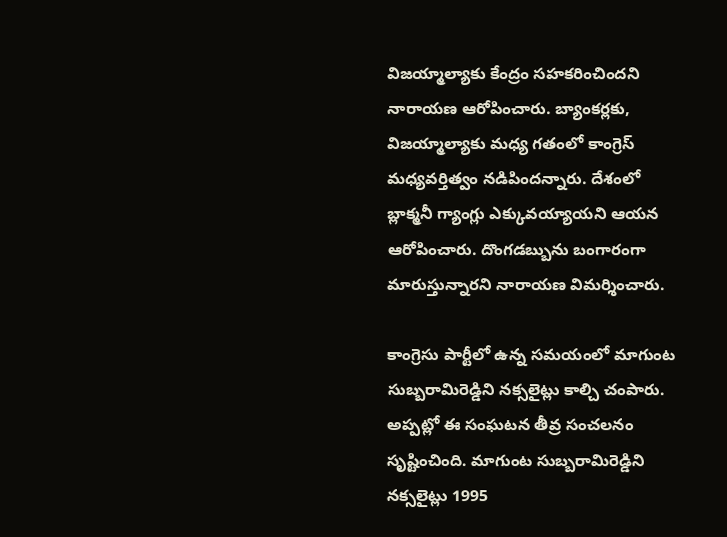విజయ్మాల్యాకు కేంద్రం సహకరించిందని నారాయణ ఆరోపించారు. బ్యాంకర్లకు, విజయ్మాల్యాకు మధ్య గతంలో కాంగ్రెస్ మధ్యవర్తిత్వం నడిపిందన్నారు. దేశంలో బ్లాక్మనీ గ్యాంగ్లు ఎక్కువయ్యాయని ఆయన ఆరోపించారు. దొంగడబ్బును బంగారంగా మారుస్తున్నారని నారాయణ విమర్శించారు.

కాంగ్రెసు పార్టీలో ఉన్న సమయంలో మాగుంట సుబ్బరామిరెడ్డిని నక్సలైట్లు కాల్చి చంపారు. అప్పట్లో ఈ సంఘటన తీవ్ర సంచలనం సృష్టించింది. మాగుంట సుబ్బరామిరెడ్డిని నక్సలైట్లు 1995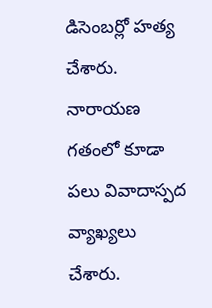డిసెంబర్లో హత్య చేశారు.
నారాయణ గతంలో కూడా పలు వివాదాస్పద వ్యాఖ్యలు చేశారు.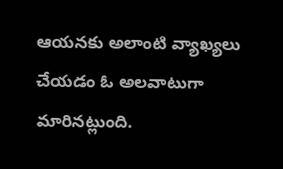ఆయనకు అలాంటి వ్యాఖ్యలు చేయడం ఓ అలవాటుగా మారినట్లుంది.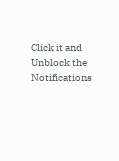Click it and Unblock the Notifications